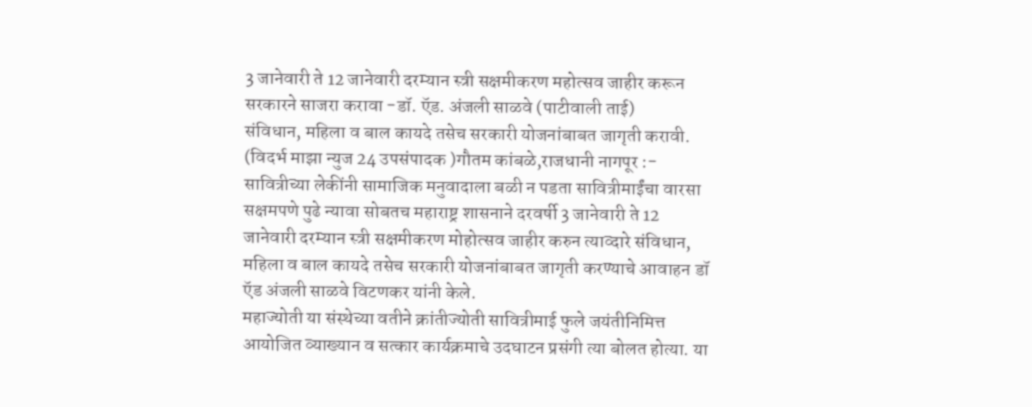3 जानेवारी ते 12 जानेवारी दरम्यान स्त्री सक्षमीकरण महोत्सव जाहीर करून सरकारने साजरा करावा -डॉ. ऍड. अंजली साळवे (पाटीवाली ताई)
संविधान, महिला व बाल कायदे तसेच सरकारी योजनांबाबत जागृती करावी.
(विदर्भ माझा न्युज 24 उपसंपादक )गौतम कांबळे,राजधानी नागपूर :- सावित्रीच्या लेकींनी सामाजिक मनुवादाला बळी न पडता सावित्रीमाईंचा वारसा सक्षमपणे पुढे न्यावा सोबतच महाराष्ट्र शासनाने दरवर्षी 3 जानेवारी ते 12 जानेवारी दरम्यान स्त्री सक्षमीकरण मोहोत्सव जाहीर करुन त्याव्दारे संविधान, महिला व बाल कायदे तसेच सरकारी योजनांबाबत जागृती करण्याचे आवाहन डॉ ऍड अंजली साळवे विटणकर यांनी केले.
महाज्योती या संस्थेच्या वतीने क्रांतीज्योती सावित्रीमाई फुले जयंतीनिमित्त आयोजित व्याख्यान व सत्कार कार्यक्रमाचे उदघाटन प्रसंगी त्या बोलत होत्या. या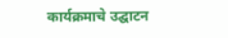कार्यक्रमाचे उद्घाटन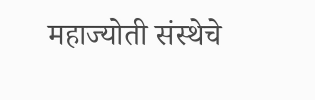महाज्योती संस्थेचे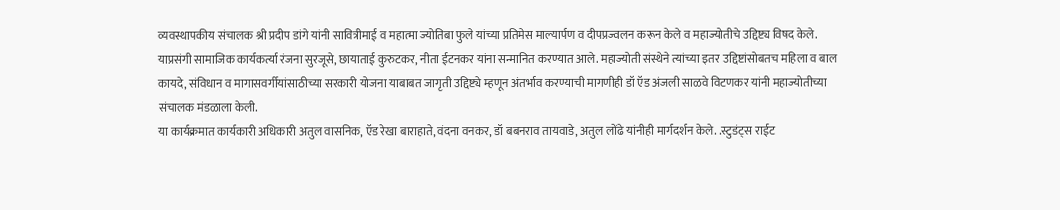व्यवस्थापकीय संचालक श्री प्रदीप डांगे यांनी सावित्रीमाई व महात्मा ज्योतिबा फुले यांच्या प्रतिमेस माल्यार्पण व दीपप्रज्वलन करून केले व महाज्योतीचे उद्दिष्ट्य विषद केले. याप्रसंगी सामाजिक कार्यकर्त्या रंजना सुरजूसे, छायाताई कुरुटकर, नीता ईटनकर यांना सन्मानित करण्यात आले. महाज्योती संस्थेने त्यांच्या इतर उद्दिष्टांसोबतच महिला व बाल कायदे, संविधान व मागासवर्गीयांसाठीच्या सरकारी योजना याबाबत जागृती उद्दिष्ट्ये म्हणून अंतर्भाव करण्याची मागणीही डॉ ऍड अंजली साळवे विटणकर यांनी महाज्योतीच्या संचालक मंडळाला केली.
या कार्यक्रमात कार्यकारी अधिकारी अतुल वासनिक, ऍड रेखा बाराहाते, वंदना वनकर, डॉ बबनराव तायवाडे, अतुल लोंढे यांनीही मार्गदर्शन केले. .स्टुडंट्स राईट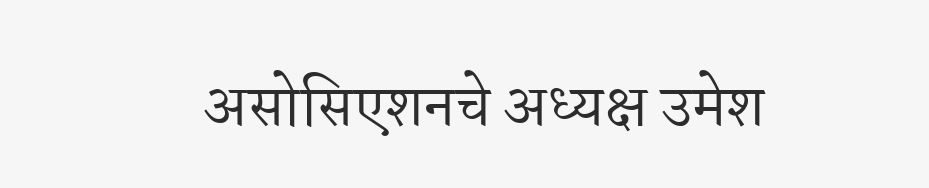असोसिएशनचे अध्यक्ष उमेश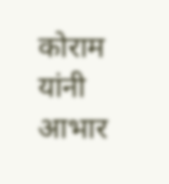कोराम यांनी आभार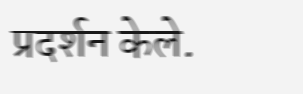प्रदर्शन केले.